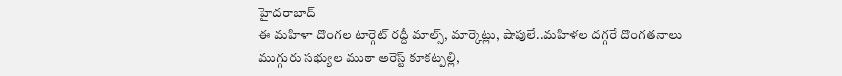హైదరాబాద్
ఈ మహిళా దొంగల టార్గెట్ రద్దీ మాల్స్, మార్కెట్లు, షాపులే..మహిళల దగ్గరే దొంగతనాలు
ముగ్గురు సభ్యుల ముఠా అరెస్ట్ కూకట్పల్లి,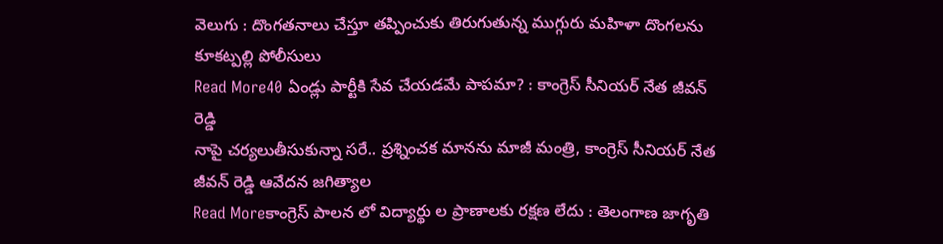వెలుగు : దొంగతనాలు చేస్తూ తప్పించుకు తిరుగుతున్న ముగ్గురు మహిళా దొంగలను కూకట్పల్లి పోలీసులు
Read More40 ఏండ్లు పార్టీకి సేవ చేయడమే పాపమా? : కాంగ్రెస్ సీనియర్ నేత జీవన్ రెడ్డి
నాపై చర్యలుతీసుకున్నా సరే.. ప్రశ్నించక మానను మాజీ మంత్రి, కాంగ్రెస్ సీనియర్ నేత జీవన్ రెడ్డి ఆవేదన జగిత్యాల
Read Moreకాంగ్రెస్ పాలన లో విద్యార్థు ల ప్రాణాలకు రక్షణ లేదు : తెలంగాణ జాగృతి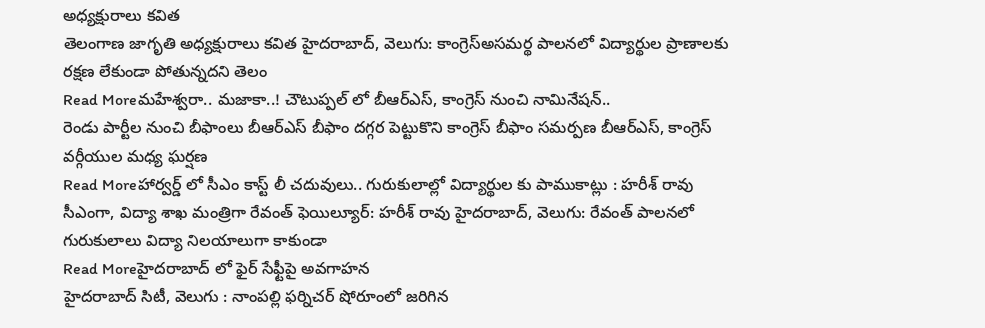అధ్యక్షురాలు కవిత
తెలంగాణ జాగృతి అధ్యక్షురాలు కవిత హైదరాబాద్, వెలుగు: కాంగ్రెస్అసమర్థ పాలనలో విద్యార్థుల ప్రాణాలకు రక్షణ లేకుండా పోతున్నదని తెలం
Read Moreమహేశ్వరా.. మజాకా..! చౌటుప్పల్ లో బీఆర్ఎస్, కాంగ్రెస్ నుంచి నామినేషన్..
రెండు పార్టీల నుంచి బీఫాంలు బీఆర్ఎస్ బీఫాం దగ్గర పెట్టుకొని కాంగ్రెస్ బీఫాం సమర్పణ బీఆర్ఎస్, కాంగ్రెస్ వర్గీయుల మధ్య ఘర్షణ
Read Moreహార్వర్డ్ లో సీఎం కాస్ట్ లీ చదువులు.. గురుకులాల్లో విద్యార్థుల కు పాముకాట్లు : హరీశ్ రావు
సీఎంగా, విద్యా శాఖ మంత్రిగా రేవంత్ ఫెయిల్యూర్: హరీశ్ రావు హైదరాబాద్, వెలుగు: రేవంత్ పాలనలో గురుకులాలు విద్యా నిలయాలుగా కాకుండా
Read Moreహైదరాబాద్ లో ఫైర్ సేఫ్టీపై అవగాహన
హైదరాబాద్ సిటీ, వెలుగు : నాంపల్లి ఫర్నిచర్ షోరూంలో జరిగిన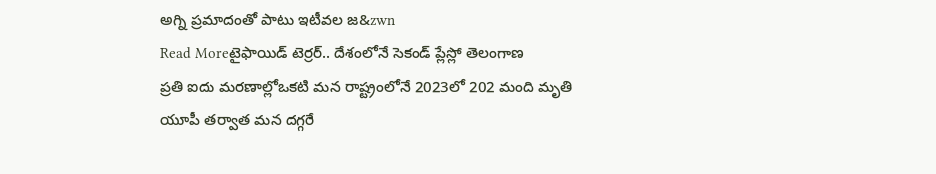అగ్ని ప్రమాదంతో పాటు ఇటీవల జ&zwn
Read Moreటైఫాయిడ్ టెర్రర్.. దేశంలోనే సెకండ్ ప్లేస్లో తెలంగాణ
ప్రతి ఐదు మరణాల్లోఒకటి మన రాష్ట్రంలోనే 2023లో 202 మంది మృతి యూపీ తర్వాత మన దగ్గరే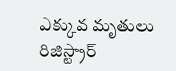ఎక్కువ మృతులు రిజిస్ట్రార్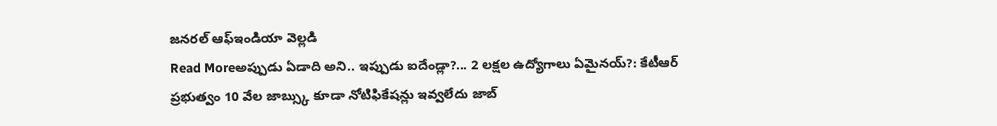జనరల్ ఆఫ్ఇండియా వెల్లడి
Read Moreఅప్పుడు ఏడాది అని.. ఇప్పుడు ఐదేండ్లా?... 2 లక్షల ఉద్యోగాలు ఏమైనయ్?: కేటీఆర్
ప్రభుత్వం 10 వేల జాబ్స్కు కూడా నోటిఫికేషన్లు ఇవ్వలేదు జాబ్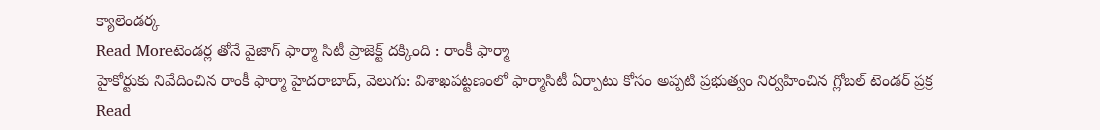క్యాలెండర్క
Read Moreటెండర్ల తోనే వైజాగ్ ఫార్మా సిటీ ప్రాజెక్ట్ దక్కింది : రాంకీ ఫార్మా
హైకోర్టుకు నివేదించిన రాంకీ ఫార్మా హైదరాబాద్, వెలుగు: విశాఖపట్టణంలో ఫార్మాసిటీ ఏర్పాటు కోసం అప్పటి ప్రభుత్వం నిర్వహించిన గ్లోబల్ టెండర్ ప్రక్ర
Read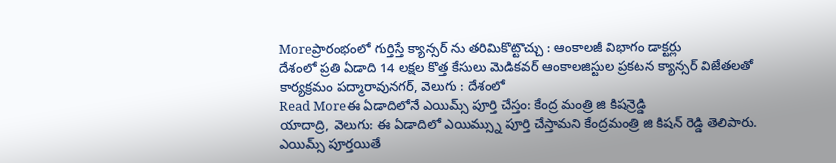Moreప్రారంభంలో గుర్తిస్తే క్యాన్సర్ ను తరిమికొట్టొచ్చు : ఆంకాలజీ విభాగం డాక్టర్లు
దేశంలో ప్రతి ఏడాది 14 లక్షల కొత్త కేసులు మెడికవర్ ఆంకాలజిస్టుల ప్రకటన క్యాన్సర్ విజేతలతో కార్యక్రమం పద్మారావునగర్, వెలుగు : దేశంలో
Read Moreఈ ఏడాదిలోనే ఎయిమ్స్ పూర్తి చేస్తం: కేంద్ర మంత్రి జి కిషన్రెడ్డి
యాదాద్రి, వెలుగు: ఈ ఏడాదిలో ఎయిమ్స్ను పూర్తి చేస్తామని కేంద్రమంత్రి జి కిషన్ రెడ్డి తెలిపారు. ఎయిమ్స్ పూర్తయితే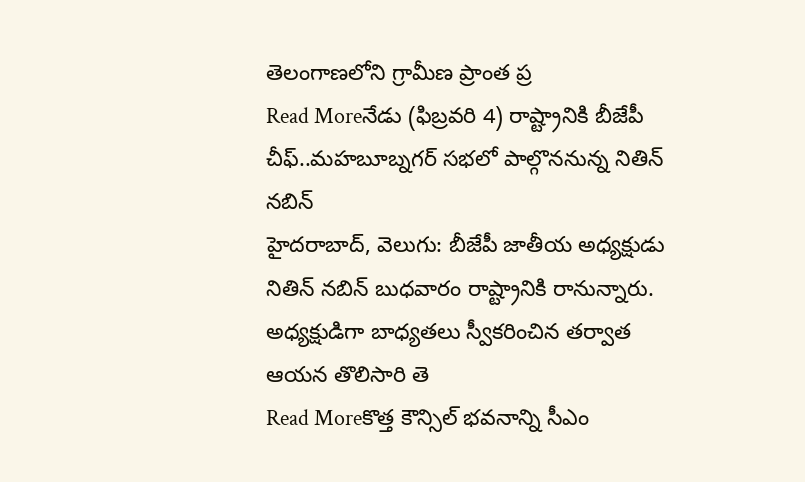తెలంగాణలోని గ్రామీణ ప్రాంత ప్ర
Read Moreనేడు (ఫిబ్రవరి 4) రాష్ట్రానికి బీజేపీ చీఫ్..మహబూబ్నగర్ సభలో పాల్గొననున్న నితిన్ నబిన్
హైదరాబాద్, వెలుగు: బీజేపీ జాతీయ అధ్యక్షుడు నితిన్ నబిన్ బుధవారం రాష్ట్రానికి రానున్నారు. అధ్యక్షుడిగా బాధ్యతలు స్వీకరించిన తర్వాత ఆయన తొలిసారి తె
Read Moreకొత్త కౌన్సిల్ భవనాన్ని సీఎం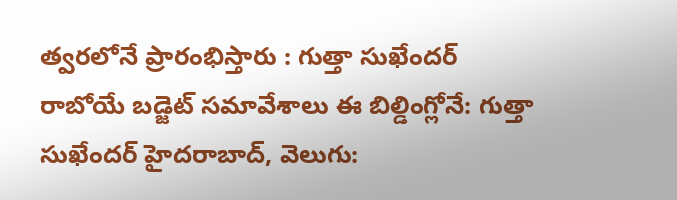త్వరలోనే ప్రారంభిస్తారు : గుత్తా సుఖేందర్
రాబోయే బడ్జెట్ సమావేశాలు ఈ బిల్డింగ్లోనే: గుత్తా సుఖేందర్ హైదరాబాద్, వెలుగు: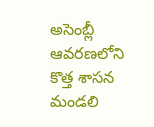అసెంబ్లీ ఆవరణలోని కొత్త శాసన మండలి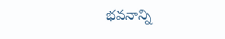భవనాన్ని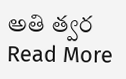అతి త్వర
Read More